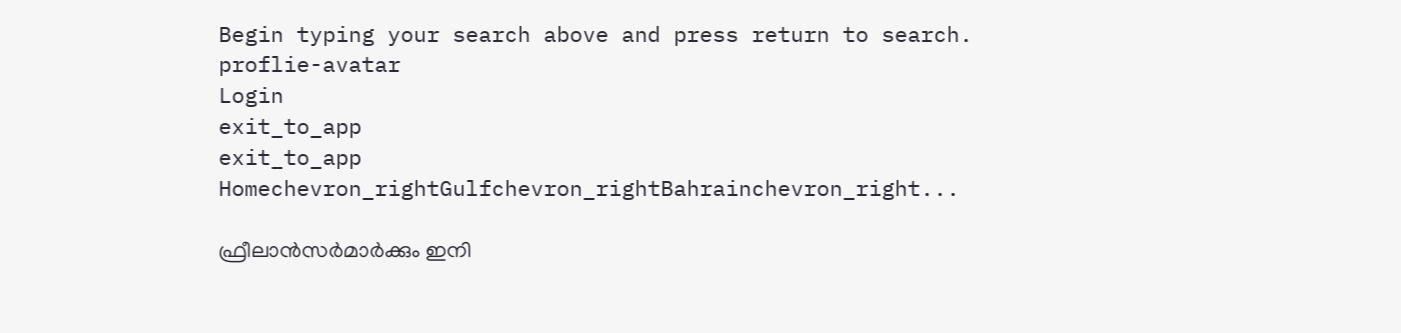Begin typing your search above and press return to search.
proflie-avatar
Login
exit_to_app
exit_to_app
Homechevron_rightGulfchevron_rightBahrainchevron_right...

ഫ്രീലാൻസർമാർക്കും ഇനി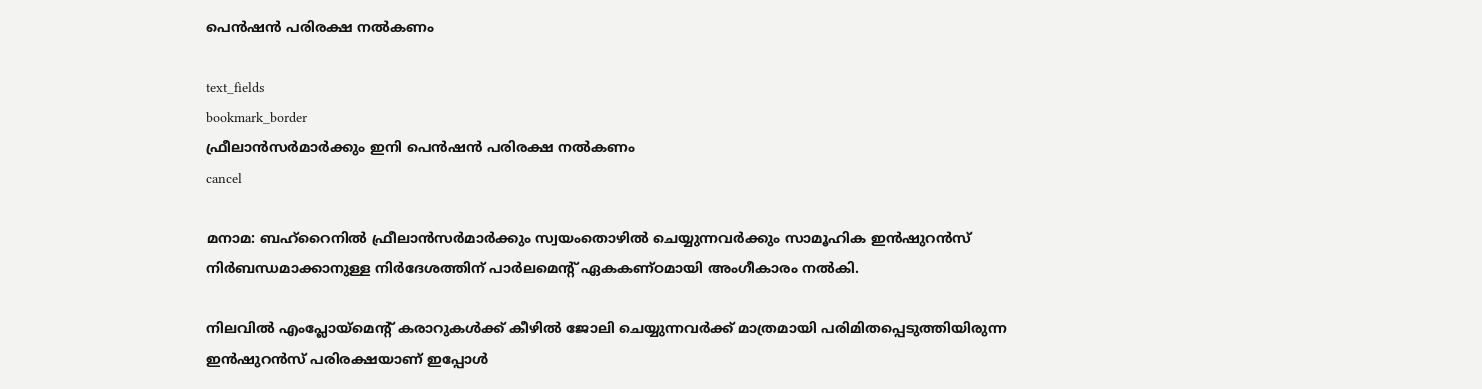പെൻഷൻ പരിരക്ഷ നൽകണം

text_fields
bookmark_border
ഫ്രീലാൻസർമാർക്കും ഇനി പെൻഷൻ പരിരക്ഷ നൽകണം
cancel

മനാമ: ബഹ്‌റൈനിൽ ഫ്രീലാൻസർമാർക്കും സ്വയംതൊഴിൽ ചെയ്യുന്നവർക്കും സാമൂഹിക ഇൻഷുറൻസ് നിർബന്ധമാക്കാനുള്ള നിർദേശത്തിന് പാർലമെന്റ് ഏകകണ്ഠമായി അംഗീകാരം നൽകി.

നിലവിൽ എംപ്ലോയ്‌മെന്റ് കരാറുകൾക്ക് കീഴിൽ ജോലി ചെയ്യുന്നവർക്ക് മാത്രമായി പരിമിതപ്പെടുത്തിയിരുന്ന ഇൻഷുറൻസ് പരിരക്ഷയാണ് ഇപ്പോൾ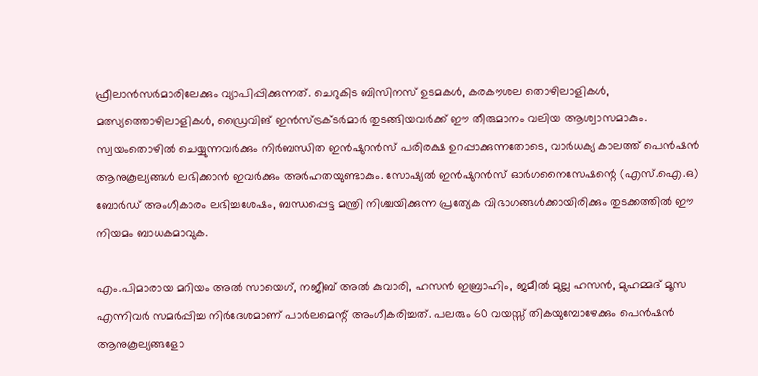ഫ്രീലാൻസർമാരിലേക്കും വ്യാപിപ്പിക്കുന്നത്. ചെറുകിട ബിസിനസ് ഉടമകൾ, കരകൗശല തൊഴിലാളികൾ, മത്സ്യത്തൊഴിലാളികൾ, ഡ്രൈവിങ് ഇൻസ്ട്രക്ടർമാർ തുടങ്ങിയവർക്ക് ഈ തീരുമാനം വലിയ ആശ്വാസമാകും. സ്വയംതൊഴിൽ ചെയ്യുന്നവർക്കും നിർബന്ധിത ഇൻഷുറൻസ് പരിരക്ഷ ഉറപ്പാക്കുന്നതോടെ, വാർധക്യ കാലത്ത് പെൻഷൻ ആനുകൂല്യങ്ങൾ ലഭിക്കാൻ ഇവർക്കും അർഹതയുണ്ടാകും. സോഷ്യൽ ഇൻഷുറൻസ് ഓർഗനൈസേഷന്റെ (എസ്.ഐ.ഒ) ബോർഡ് അംഗീകാരം ലഭിച്ചശേഷം, ബന്ധപ്പെട്ട മന്ത്രി നിശ്ചയിക്കുന്ന പ്രത്യേക വിഭാഗങ്ങൾക്കായിരിക്കും തുടക്കത്തിൽ ഈ നിയമം ബാധകമാവുക.

എം.പിമാരായ മറിയം അൽ സായെഗ്, നജീബ് അൽ കുവാരി, ഹസൻ ഇബ്രാഹിം, ജമീൽ മുല്ല ഹസൻ, മുഹമ്മദ് മൂസ എന്നിവർ സമർപ്പിച്ച നിർദേശമാണ് പാർലമെന്റ് അംഗീകരിച്ചത്. പലരും 60 വയസ്സ് തികയുമ്പോഴേക്കും പെൻഷൻ ആനുകൂല്യങ്ങളോ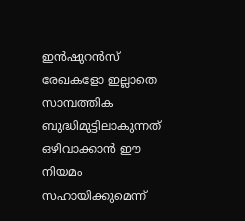ഇൻഷുറൻസ് രേഖകളോ ഇല്ലാതെ സാമ്പത്തിക ബുദ്ധിമുട്ടിലാകുന്നത് ഒഴിവാക്കാൻ ഈ നിയമം സഹായിക്കുമെന്ന്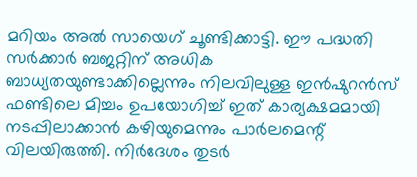മറിയം അൽ സായെഗ് ചൂണ്ടിക്കാട്ടി. ഈ പദ്ധതി സർക്കാർ ബജറ്റിന് അധിക ബാധ്യതയുണ്ടാക്കില്ലെന്നും നിലവിലുള്ള ഇൻഷുറൻസ് ഫണ്ടിലെ മിച്ചം ഉപയോഗിച്ച് ഇത് കാര്യക്ഷമമായി നടപ്പിലാക്കാൻ കഴിയുമെന്നും പാർലമെന്റ് വിലയിരുത്തി. നിർദേശം തുടർ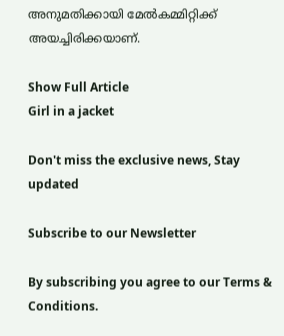അനുമതിക്കായി മേൽകമ്മിറ്റിക്ക് അയച്ചിരിക്കയാണ്.

Show Full Article
Girl in a jacket

Don't miss the exclusive news, Stay updated

Subscribe to our Newsletter

By subscribing you agree to our Terms & Conditions.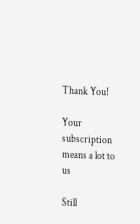Thank You!

Your subscription means a lot to us

Still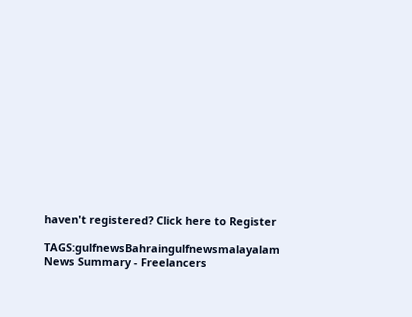haven't registered? Click here to Register

TAGS:gulfnewsBahraingulfnewsmalayalam
News Summary - Freelancers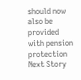should now also be provided with pension protection
Next Story